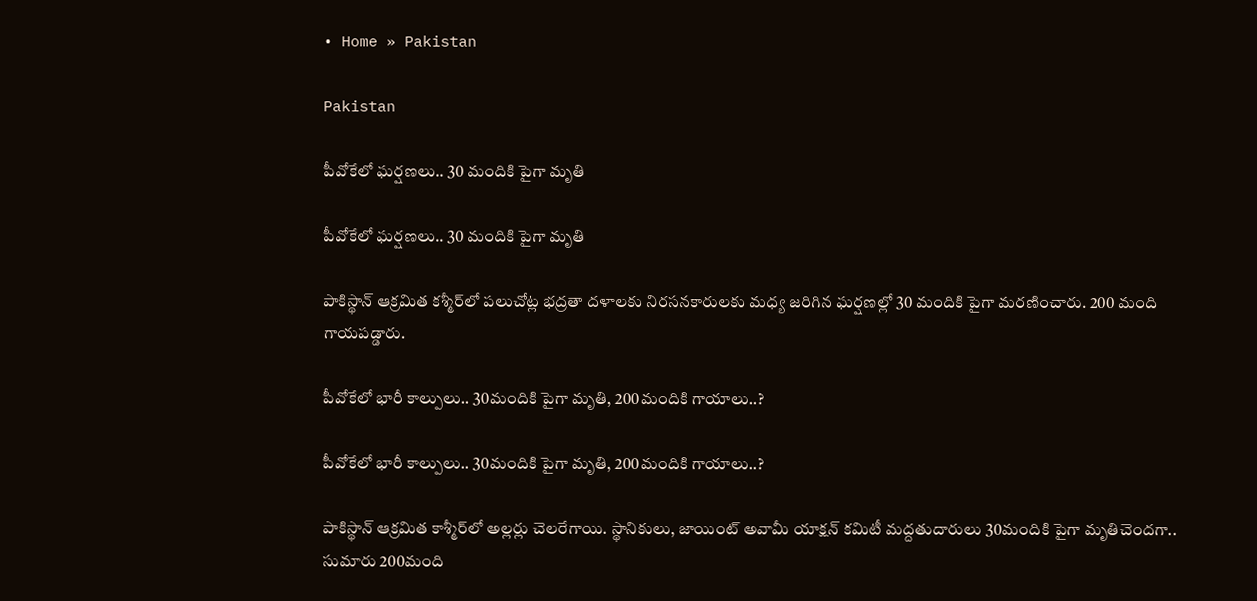• Home » Pakistan

Pakistan

పీవోకేలో ఘర్షణలు.. 30 మందికి పైగా మృతి

పీవోకేలో ఘర్షణలు.. 30 మందికి పైగా మృతి

పాకిస్థాన్‌ ఆక్రమిత కశ్మీర్‌లో పలుచోట్ల భద్రతా దళాలకు నిరసనకారులకు మధ్య జరిగిన ఘర్షణల్లో 30 మందికి పైగా మరణించారు. 200 మంది గాయపడ్డారు.

పీవోకేలో భారీ కాల్పులు.. 30మందికి పైగా మృతి, 200మందికి గాయాలు..?

పీవోకేలో భారీ కాల్పులు.. 30మందికి పైగా మృతి, 200మందికి గాయాలు..?

పాకిస్థాన్ ఆక్రమిత కాశ్మీర్‌లో అల్లర్లు చెలరేగాయి. స్థానికులు, జాయింట్ అవామీ యాక్షన్ కమిటీ మద్దతుదారులు 30మందికి పైగా మృతిచెందగా.. సుమారు 200మంది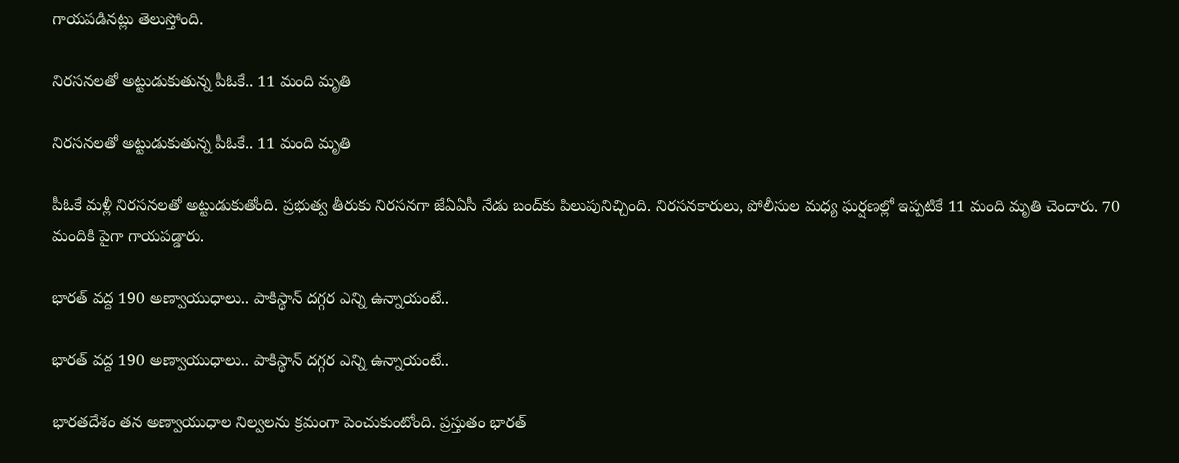గాయపడినట్లు తెలుస్తోంది.

నిరసనలతో అట్టుడుకుతున్న పీఓకే.. 11 మంది మృతి

నిరసనలతో అట్టుడుకుతున్న పీఓకే.. 11 మంది మృతి

పీఓకే మళ్లీ నిరసనలతో అట్టుడుకుతోంది. ప్రభుత్వ తీరుకు నిరసనగా జేఏఏసీ నేడు బంద్‌కు పిలుపునిచ్చింది. నిరసనకారులు, పోలీసుల మధ్య ఘర్షణల్లో ఇప్పటికే 11 మంది మృతి చెందారు. 70 మందికి పైగా గాయపడ్డారు.

భారత్ వద్ద 190 అణ్వాయుధాలు.. పాకిస్థాన్ దగ్గర ఎన్ని ఉన్నాయంటే..

భారత్ వద్ద 190 అణ్వాయుధాలు.. పాకిస్థాన్ దగ్గర ఎన్ని ఉన్నాయంటే..

భారతదేశం తన అణ్వాయుధాల నిల్వలను క్రమంగా పెంచుకుంటోంది. ప్రస్తుతం భారత్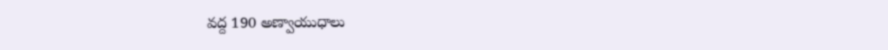వద్ద 190 అణ్వాయుధాలు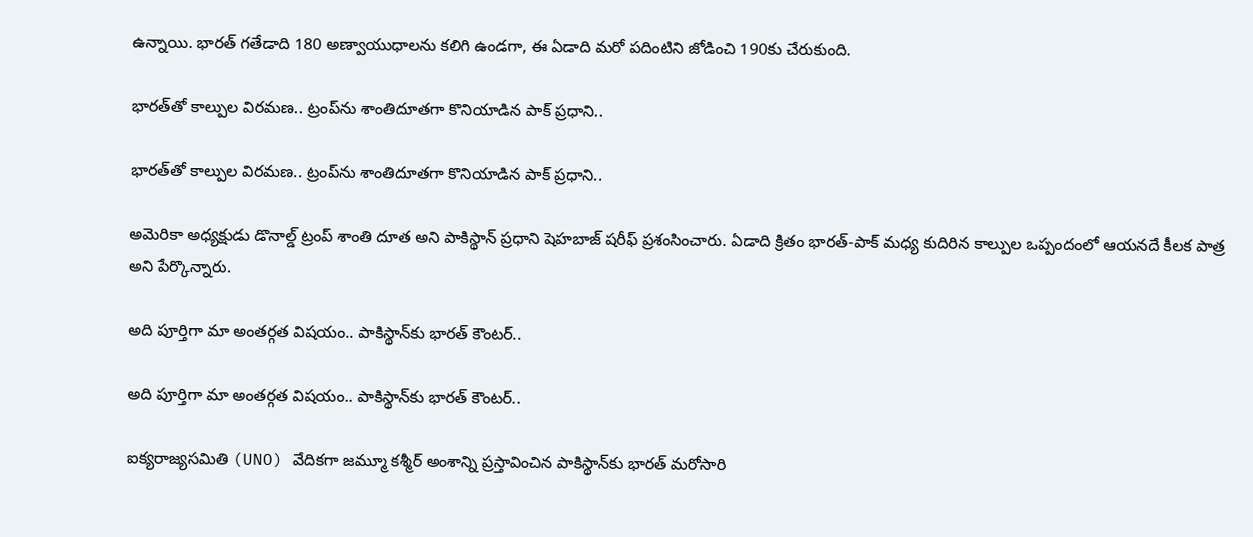ఉన్నాయి. భారత్ గతేడాది 180 అణ్వాయుధాలను కలిగి ఉండగా, ఈ ఏడాది మరో పదింటిని జోడించి 190కు చేరుకుంది.

భారత్‌తో కాల్పుల విరమణ.. ట్రంప్‌ను శాంతిదూతగా కొనియాడిన పాక్ ప్రధాని..

భారత్‌తో కాల్పుల విరమణ.. ట్రంప్‌ను శాంతిదూతగా కొనియాడిన పాక్ ప్రధాని..

అమెరికా అధ్యక్షుడు డొనాల్డ్ ట్రంప్ శాంతి దూత అని పాకిస్థాన్ ప్రధాని షెహబాజ్ షరీఫ్ ప్రశంసించారు. ఏడాది క్రితం భారత్-పాక్ మధ్య కుదిరిన కాల్పుల ఒప్పందంలో ఆయనదే కీలక పాత్ర అని పేర్కొన్నారు.

అది పూర్తిగా మా అంతర్గత విషయం.. పాకిస్థాన్‌కు భారత్ కౌంటర్..

అది పూర్తిగా మా అంతర్గత విషయం.. పాకిస్థాన్‌కు భారత్ కౌంటర్..

ఐక్యరాజ్యసమితి (UNO) వేదికగా జమ్మూ కశ్మీర్ అంశాన్ని ప్రస్తావించిన పాకిస్థాన్‌కు భారత్ మరోసారి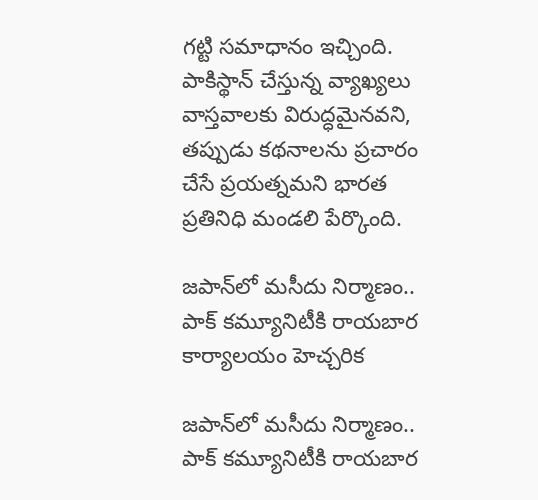గట్టి సమాధానం ఇచ్చింది. పాకిస్థాన్ చేస్తున్న వ్యాఖ్యలు వాస్తవాలకు విరుద్ధమైనవని, తప్పుడు కథనాలను ప్రచారం చేసే ప్రయత్నమని భారత ప్రతినిధి మండలి పేర్కొంది.

జపాన్‌‌లో మసీదు నిర్మాణం.. పాక్ కమ్యూనిటీకి రాయబార కార్యాలయం హెచ్చరిక

జపాన్‌‌లో మసీదు నిర్మాణం.. పాక్ కమ్యూనిటీకి రాయబార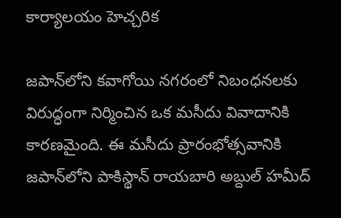కార్యాలయం హెచ్చరిక

జపాన్‌లోని కవాగోయి నగరంలో నిబంధనలకు విరుద్ధంగా నిర్మించిన ఒక మసీదు వివాదానికి కారణమైంది. ఈ మసీదు ప్రారంభోత్సవానికి జపాన్‌లోని పాకిస్థాన్ రాయబారి అబ్దుల్ హమీద్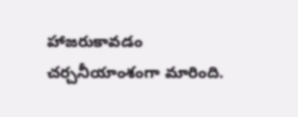హాజరుకావడం చర్చనీయాంశంగా మారింది.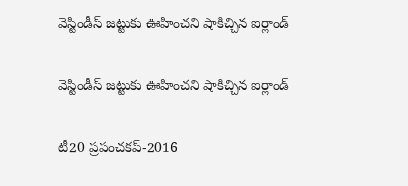వెస్టిండీస్ జట్టుకు ఊహించని షాకిచ్చిన ఐర్లాండ్

వెస్టిండీస్ జట్టుకు ఊహించని షాకిచ్చిన ఐర్లాండ్

టీ20 ప్రపంచ‌క‌ప్‌-2016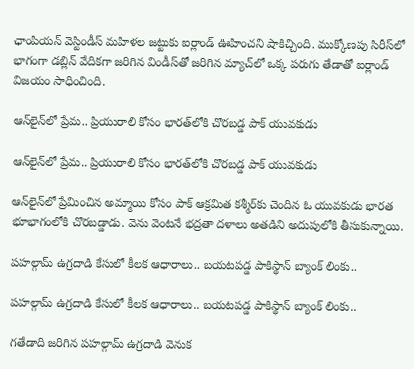ఛాంపియ‌న్ వెస్టిండీస్‌ మ‌హిళ‌ల జ‌ట్టుకు ఐర్లాండ్ ఊహించ‌ని షాకిచ్చింది. ముక్కోణపు సిరీస్‌లో భాగంగా డ‌బ్లిన్ వేదిక‌గా జ‌రిగిన విండీస్‌తో జ‌రిగిన మ్యాచ్‌లో ఒక్క ప‌రుగు తేడాతో ఐర్లాండ్ విజ‌యం సాధించింది.

ఆన్‌లైన్‌లో ప్రేమ.. ప్రియురాలి కోసం భారత్‌లోకి చొరబడ్డ పాక్ యువకుడు

ఆన్‌లైన్‌లో ప్రేమ.. ప్రియురాలి కోసం భారత్‌లోకి చొరబడ్డ పాక్ యువకుడు

ఆన్‌లైన్‌లో ప్రేమించిన అమ్మాయి కోసం పాక్ ఆక్రమిత కశ్మీర్‌కు చెందిన ఓ యువకుడు భారత భూభాగంలోకి చొరబడ్డాడు. వెను వెంటనే భద్రతా దళాలు అతడిని అదుపులోకి తీసుకున్నాయి.

పహల్గామ్ ఉగ్రదాడి కేసులో కీలక ఆధారాలు.. బయటపడ్డ పాకిస్థాన్ బ్యాంక్ లింకు..

పహల్గామ్ ఉగ్రదాడి కేసులో కీలక ఆధారాలు.. బయటపడ్డ పాకిస్థాన్ బ్యాంక్ లింకు..

గతేడాది జరిగిన పహల్గామ్ ఉగ్రదాడి వెనుక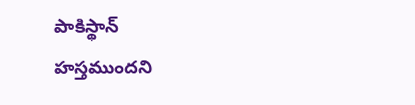పాకిస్థాన్ హస్తముందని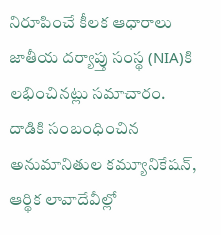నిరూపించే కీలక ఆధారాలు జాతీయ దర్యాప్తు సంస్థ (NIA)కి లభించినట్లు సమాచారం. దాడికి సంబంధించిన అనుమానితుల కమ్యూనికేషన్, ఆర్థిక లావాదేవీల్లో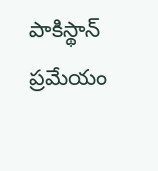పాకిస్థాన్‌ ప్రమేయం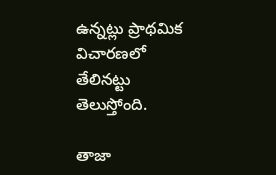ఉన్నట్లు ప్రాథమిక విచారణలో తేలినట్టు తెలుస్తోంది.

తాజా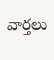వార్తలు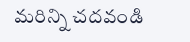మరిన్ని చదవండి